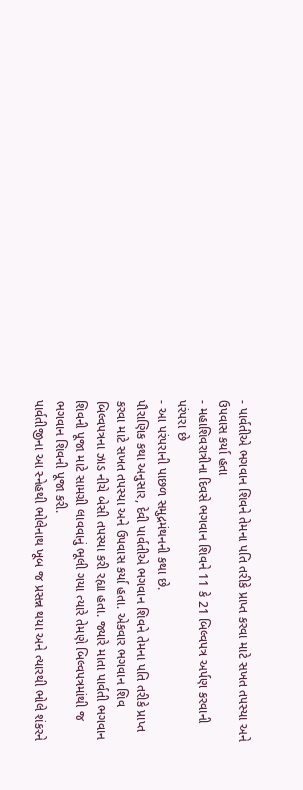- પાર્વતીએ ભગવાન શિવને તેમના પતિ તરીકે પ્રાપ્ત કરવા માટે સખત તપસ્યા અને ઉપવાસ કર્યા હતા
- મહાશિવરાત્રીના દિવસે ભગવાન શિવને 11 કે 21 બિલ્વપત્ર અર્પણ કરવાની પરંપરા છે
- આ પરંપરાની પાછળ સમુદ્રમંથનની કથા છે.
પૌરાણિક કથા અનુસાર, દેવી પાર્વતીએ ભગવાન શિવને તેમના પતિ તરીકે પ્રાપ્ત કરવા માટે સખત તપસ્યા અને ઉપવાસ કર્યા હતા. એકવાર ભગવાન શિવ બિલ્વપત્રના ઝાડ નીચે બેસી તપસ્યા કરી રહ્યા હતા. જ્યારે માતા પાર્વતી ભગવાન શિવની પૂજા માટે સામગ્રી લાવવાનું ભૂલી ગયા ત્યારે તેમણે બિલ્વપત્રમાંથી જ ભગવાન શિવની પૂજા કરી.
પાર્વતીજીના આ સ્નેહથી ભોલેનાથ ખૂબ જ પ્રસન્ન થયા અને ત્યારથી ભોલે શંકરને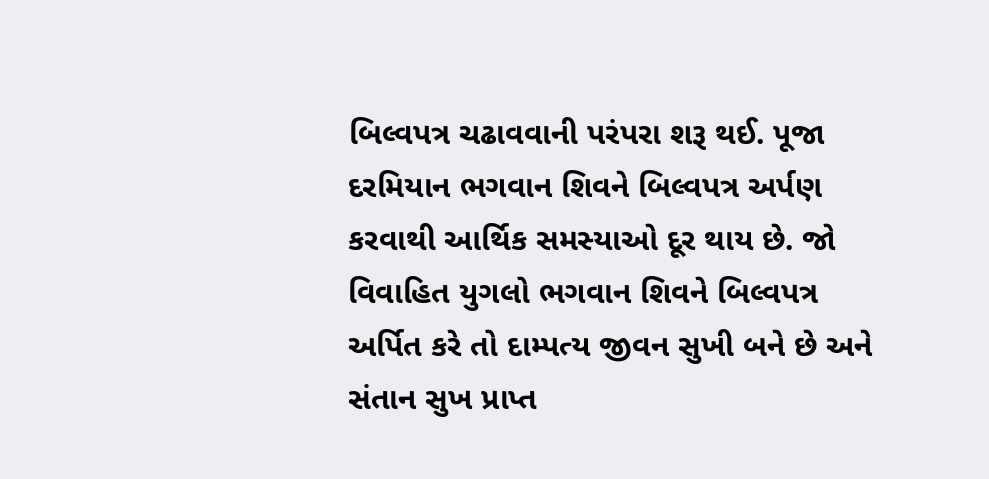બિલ્વપત્ર ચઢાવવાની પરંપરા શરૂ થઈ. પૂજા દરમિયાન ભગવાન શિવને બિલ્વપત્ર અર્પણ કરવાથી આર્થિક સમસ્યાઓ દૂર થાય છે. જો વિવાહિત યુગલો ભગવાન શિવને બિલ્વપત્ર અર્પિત કરે તો દામ્પત્ય જીવન સુખી બને છે અને સંતાન સુખ પ્રાપ્ત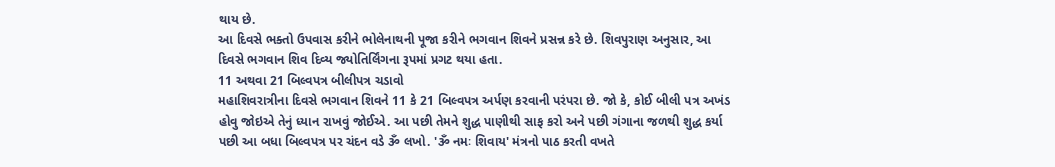થાય છે.
આ દિવસે ભક્તો ઉપવાસ કરીને ભોલેનાથની પૂજા કરીને ભગવાન શિવને પ્રસન્ન કરે છે. શિવપુરાણ અનુસાર, આ દિવસે ભગવાન શિવ દિવ્ય જ્યોતિર્લિંગના રૂપમાં પ્રગટ થયા હતા.
11 અથવા 21 બિલ્વપત્ર બીલીપત્ર ચડાવો
મહાશિવરાત્રીના દિવસે ભગવાન શિવને 11 કે 21 બિલ્વપત્ર અર્પણ કરવાની પરંપરા છે. જો કે, કોઈ બીલી પત્ર અખંડ હોવુ જોઇએ તેનું ધ્યાન રાખવું જોઈએ. આ પછી તેમને શુદ્ધ પાણીથી સાફ કરો અને પછી ગંગાના જળથી શુદ્ધ કર્યા પછી આ બધા બિલ્વપત્ર પર ચંદન વડે ૐ લખો. 'ૐ નમઃ શિવાય' મંત્રનો પાઠ કરતી વખતે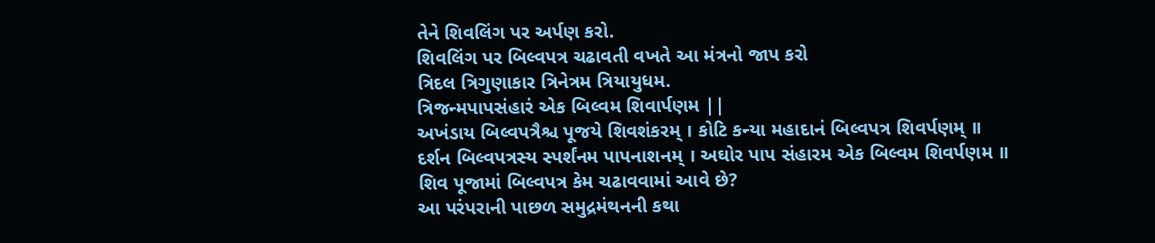તેને શિવલિંગ પર અર્પણ કરો.
શિવલિંગ પર બિલ્વપત્ર ચઢાવતી વખતે આ મંત્રનો જાપ કરો
ત્રિદલ ત્રિગુણાકાર ત્રિનેત્રમ ત્રિયાયુધમ.
ત્રિજન્મપાપસંહારં એક બિલ્વમ શિવાર્પણમ ||
અખંડાય બિલ્વપત્રૈશ્ચ પૂજયે શિવશંકરમ્ । કોટિ કન્યા મહાદાનં બિલ્વપત્ર શિવર્પણમ્ ॥
દર્શન બિલ્વપત્રસ્ય સ્પર્શંનમ પાપનાશનમ્ । અઘોર પાપ સંહારમ એક બિલ્વમ શિવર્પણમ ॥
શિવ પૂજામાં બિલ્વપત્ર કેમ ચઢાવવામાં આવે છે?
આ પરંપરાની પાછળ સમુદ્રમંથનની કથા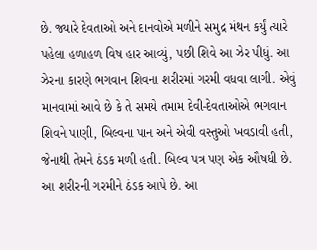છે. જ્યારે દેવતાઓ અને દાનવોએ મળીને સમુદ્ર મંથન કર્યું ત્યારે પહેલા હળાહળ વિષ હાર આવ્યું, પછી શિવે આ ઝેર પીધું. આ ઝેરના કારણે ભગવાન શિવના શરીરમાં ગરમી વધવા લાગી. એવું માનવામાં આવે છે કે તે સમયે તમામ દેવી-દેવતાઓએ ભગવાન શિવને પાણી, બિલ્વના પાન અને એવી વસ્તુઓ ખવડાવી હતી, જેનાથી તેમને ઠંડક મળી હતી. બિલ્વ પત્ર પણ એક ઔષધી છે. આ શરીરની ગરમીને ઠંડક આપે છે. આ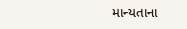માન્યતાના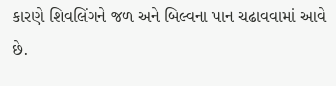કારણે શિવલિંગને જળ અને બિલ્વના પાન ચઢાવવામાં આવે છે.